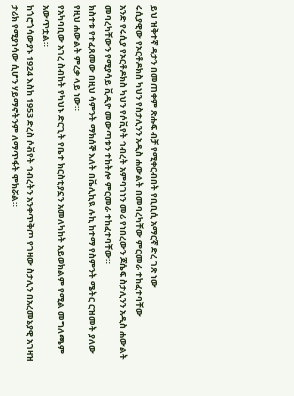ይህ ዝቅተኛ ዳታን በመጠቀም ጽሑፍ ብቻ የሚቀርብበት የቢቢሲ አማርኛ ድረ ገጽ ነው
ሩሲያዊው የኦርቶዶክስ ካህን የስታሊንን አዲስ ሐውልት በመባረካቸው ምርመራ ተከፈተባቸው
አንድ የሩሲያ የኦርቶዶክስ ካህን የሶቪየት ኅብረት አምባገነን መሪ የነበረውን ጆሴፍ ስታሊንን አዲስ ሐውልት መባረካቸውን የሚያሳይ ቪዲዮ መውጣቱን ተከትሎ ምርመራ ተከፈተባቸው።
ክስተቱ የተፈጸመው በዚህ ሳምንት ማክሰኞ እለት በቬሊኪዪ ሉኪ ከተማ የስምንት ሜትር ርዝመት ያለው የዚህ ሐውልት ምረቃ ላይ ነው።
የአካባቢው አገረ ስብከት የካህኑ ድርጊት የቤተ ክርስቲያኗን አመለካከት አይወክልም የሚል መግለጫም አውጥቷል።
ከጎሮጎሳውያኑ 1924 እስከ 1953 ድረስ ሶቭየት ኅብረትን አንቀጥቅጦ የገዛው ስታሊን በአረመኔያዊ አገዛዝ ታሪክ የሚያነሳው ሲሆን ሃይማኖትንም ለማጥፋት ሞክሯል።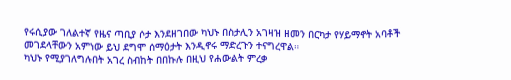የሩሲያው ገለልተኛ የዜና ጣቢያ ሶታ እንደዘገበው ካህኑ በስታሊን አገዛዝ ዘመን በርካታ የሃይማኖት አባቶች መገደላቸውን አምነው ይህ ደግሞ ሰማዕታት እንዲኖሩ ማድረጉን ተናግረዋል።
ካህኑ የሚያገለግሉበት አገረ ስብከት በበኩሉ በዚህ የሐውልት ምረቃ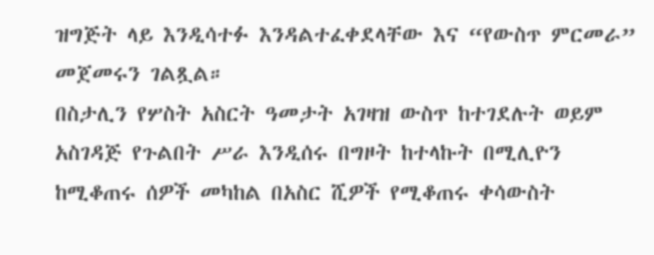ዝግጅት ላይ እንዲሳተፉ እንዳልተፈቀደላቸው እና “የውስጥ ምርመራ” መጀመሩን ገልጿል።
በስታሊን የሦስት አስርት ዓመታት አገዛዝ ውስጥ ከተገደሉት ወይም አስገዳጅ የጉልበት ሥራ እንዲሰሩ በግዞት ከተላኩት በሚሊዮን ከሚቆጠሩ ሰዎች መካከል በአስር ሺዎች የሚቆጠሩ ቀሳውስት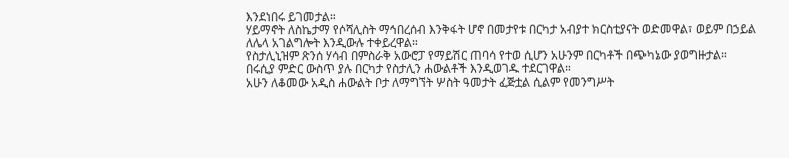እንደነበሩ ይገመታል።
ሃይማኖት ለስኬታማ የሶሻሊስት ማኅበረሰብ እንቅፋት ሆኖ በመታየቱ በርካታ አብያተ ክርስቲያናት ወድመዋል፣ ወይም በኃይል ለሌላ አገልግሎት እንዲውሉ ተቀይረዋል።
የስታሊኒዝም ጽንሰ ሃሳብ በምስራቅ አውሮፓ የማይሽር ጠባሳ የተወ ሲሆን አሁንም በርካቶች በጭካኔው ያወግዙታል።
በሩሲያ ምድር ውስጥ ያሉ በርካታ የስታሊን ሐውልቶች እንዲወገዱ ተደርገዋል።
አሁን ለቆመው አዲስ ሐውልት ቦታ ለማግኘት ሦስት ዓመታት ፈጅቷል ሲልም የመንግሥት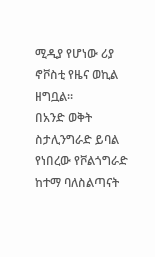ሚዲያ የሆነው ሪያ ኖቮስቲ የዜና ወኪል ዘግቧል።
በአንድ ወቅት ስታሊንግራድ ይባል የነበረው የቮልጎግራድ ከተማ ባለስልጣናት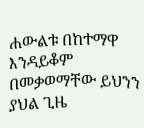ሐውልቱ በከተማዋ እንዳይቆም በመቃወማቸው ይህንን ያህል ጊዜ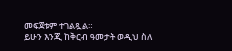መፍጀቱም ተገልጿል።
ይሁን እንጂ ከቅርብ ዓመታት ወዲህ ስለ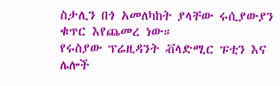ስታሊን በጎ አመለካከት ያላቸው ሩሲያውያን ቁጥር እየጨመረ ነው።
የሩስያው ፕሬዚዳንት ቭላድሚር ፑቲን እና ሌሎች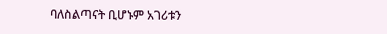ባለስልጣናት ቢሆኑም አገሪቱን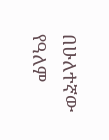በሁለተኛው የዓለም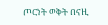ጦርነት ወቅት በናዚ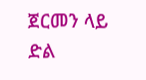ጀርመን ላይ ድል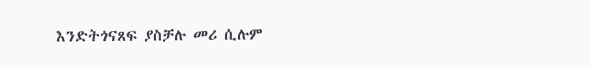እንድትጎናጸፍ ያስቻሉ መሪ ሲሉም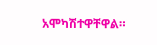አሞካሽተዋቸዋል።